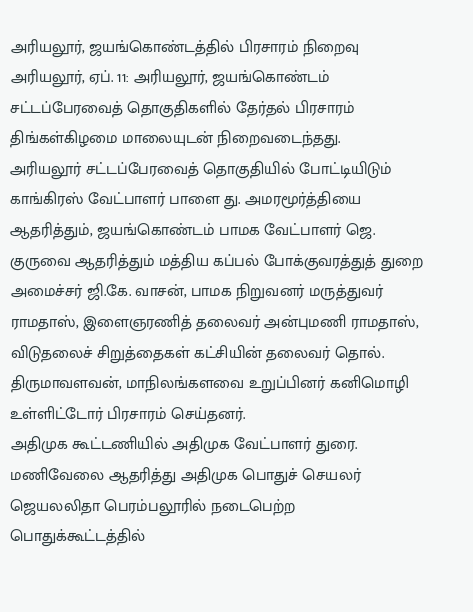அரியலூர், ஜயங்கொண்டத்தில் பிரசாரம் நிறைவு
அரியலூர், ஏப். 11: அரியலூர், ஜயங்கொண்டம் சட்டப்பேரவைத் தொகுதிகளில் தேர்தல் பிரசாரம் திங்கள்கிழமை மாலையுடன் நிறைவடைந்தது.
அரியலூர் சட்டப்பேரவைத் தொகுதியில் போட்டியிடும் காங்கிரஸ் வேட்பாளர் பாளை து. அமரமூர்த்தியை ஆதரித்தும், ஜயங்கொண்டம் பாமக வேட்பாளர் ஜெ. குருவை ஆதரித்தும் மத்திய கப்பல் போக்குவரத்துத் துறை அமைச்சர் ஜி.கே. வாசன், பாமக நிறுவனர் மருத்துவர் ராமதாஸ், இளைஞரணித் தலைவர் அன்புமணி ராமதாஸ், விடுதலைச் சிறுத்தைகள் கட்சியின் தலைவர் தொல். திருமாவளவன், மாநிலங்களவை உறுப்பினர் கனிமொழி உள்ளிட்டோர் பிரசாரம் செய்தனர்.
அதிமுக கூட்டணியில் அதிமுக வேட்பாளர் துரை. மணிவேலை ஆதரித்து அதிமுக பொதுச் செயலர் ஜெயலலிதா பெரம்பலூரில் நடைபெற்ற பொதுக்கூட்டத்தில்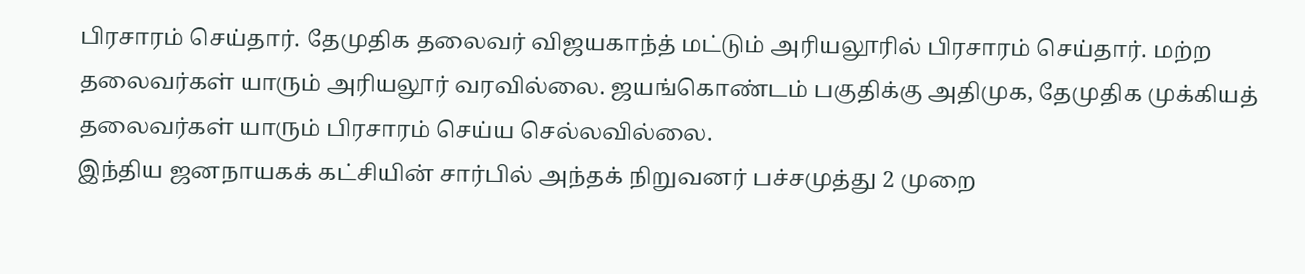பிரசாரம் செய்தார். தேமுதிக தலைவர் விஜயகாந்த் மட்டும் அரியலூரில் பிரசாரம் செய்தார். மற்ற தலைவர்கள் யாரும் அரியலூர் வரவில்லை. ஜயங்கொண்டம் பகுதிக்கு அதிமுக, தேமுதிக முக்கியத் தலைவர்கள் யாரும் பிரசாரம் செய்ய செல்லவில்லை.
இந்திய ஜனநாயகக் கட்சியின் சார்பில் அந்தக் நிறுவனர் பச்சமுத்து 2 முறை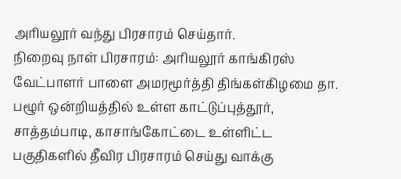அரியலூர் வந்து பிரசாரம் செய்தார்.
நிறைவு நாள் பிரசாரம்: அரியலூர் காங்கிரஸ் வேட்பாளர் பாளை அமரமூர்த்தி திங்கள்கிழமை தா. பழூர் ஒன்றியத்தில் உள்ள காட்டுப்புத்தூர், சாத்தம்பாடி, காசாங்கோட்டை உள்ளிட்ட பகுதிகளில் தீவிர பிரசாரம் செய்து வாக்கு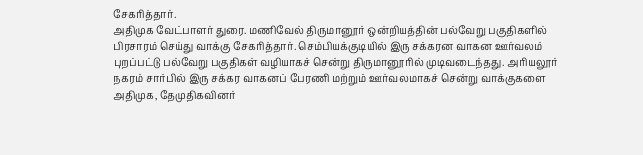சேகரித்தார்.
அதிமுக வேட்பாளர் துரை. மணிவேல் திருமானூர் ஒன்றியத்தின் பல்வேறு பகுதிகளில் பிரசாரம் செய்து வாக்கு சேகரித்தார். செம்பியக்குடியில் இரு சக்கரன வாகன ஊர்வலம் புறப்பட்டு பல்வேறு பகுதிகள் வழியாகச் சென்று திருமானூரில் முடிவடைந்தது. அரியலூர் நகரம் சார்பில் இரு சக்கர வாகனப் பேரணி மற்றும் ஊர்வலமாகச் சென்று வாக்குகளை அதிமுக, தேமுதிகவினர்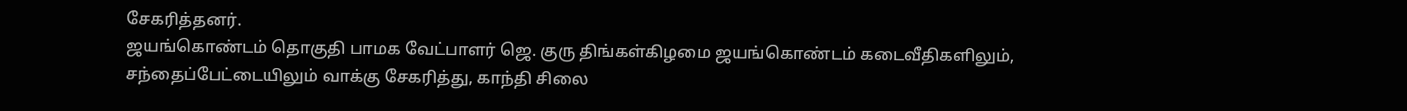சேகரித்தனர்.
ஜயங்கொண்டம் தொகுதி பாமக வேட்பாளர் ஜெ. குரு திங்கள்கிழமை ஜயங்கொண்டம் கடைவீதிகளிலும், சந்தைப்பேட்டையிலும் வாக்கு சேகரித்து, காந்தி சிலை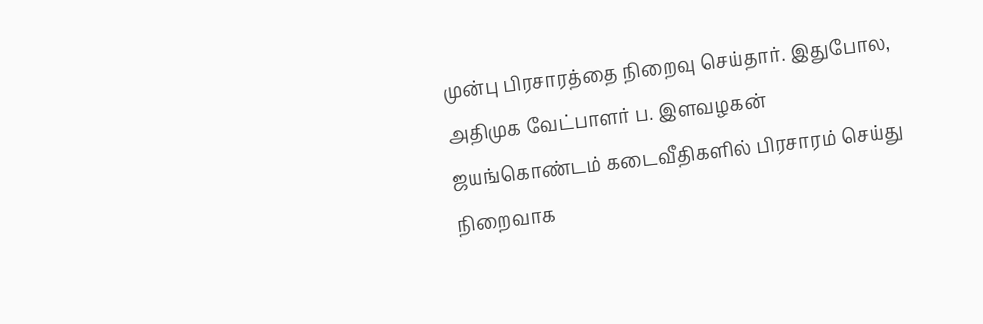முன்பு பிரசாரத்தை நிறைவு செய்தார். இதுபோல, அதிமுக வேட்பாளர் ப. இளவழகன் ஜயங்கொண்டம் கடைவீதிகளில் பிரசாரம் செய்து நிறைவாக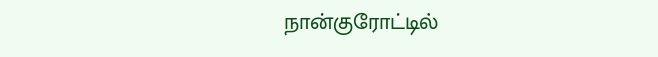நான்குரோட்டில்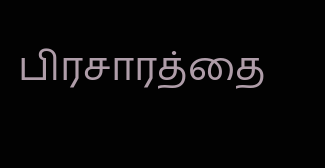பிரசாரத்தை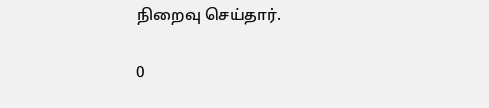நிறைவு செய்தார்.

0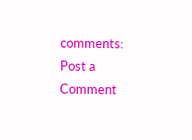comments:
Post a Comment